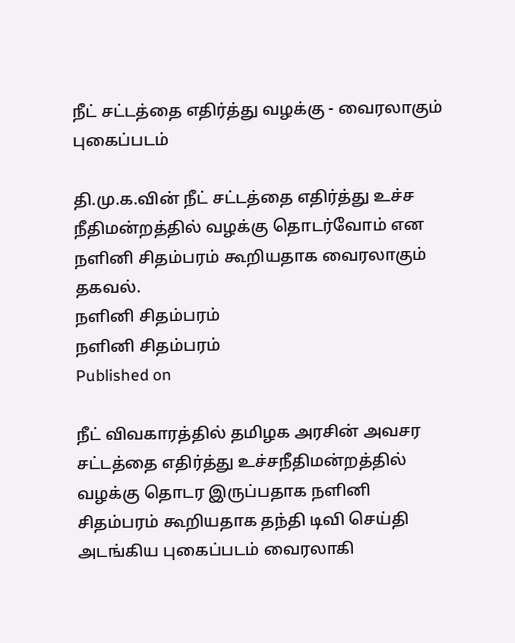நீட் சட்டத்தை எதிர்த்து வழக்கு - வைரலாகும் புகைப்படம்

தி.மு.க.வின் நீட் சட்டத்தை எதிர்த்து உச்ச நீதிமன்றத்தில் வழக்கு தொடர்வோம் என நளினி சிதம்பரம் கூறியதாக வைரலாகும் தகவல்.
நளினி சிதம்பரம்
நளினி சிதம்பரம்
Published on

நீட் விவகாரத்தில் தமிழக அரசின் அவசர சட்டத்தை எதிர்த்து உச்சநீதிமன்றத்தில் வழக்கு தொடர இருப்பதாக நளினி சிதம்பரம் கூறியதாக தந்தி டிவி செய்தி அடங்கிய புகைப்படம் வைரலாகி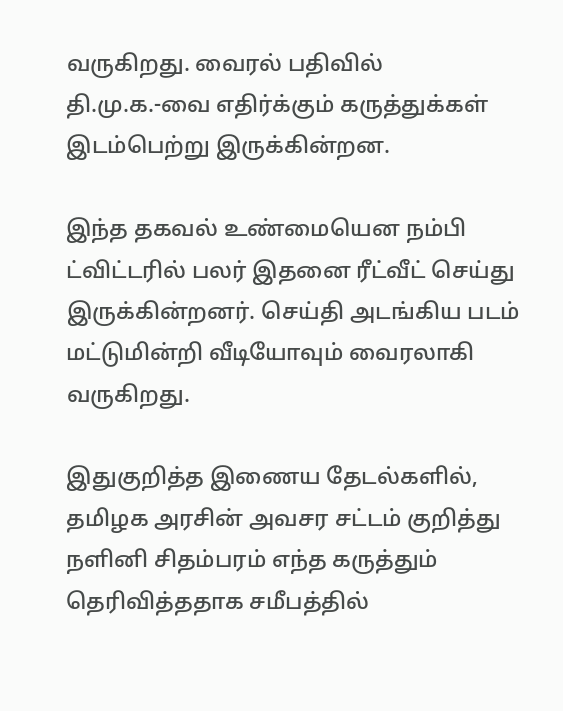வருகிறது. வைரல் பதிவில் தி.மு.க.-வை எதிர்க்கும் கருத்துக்கள் இடம்பெற்று இருக்கின்றன.

இந்த தகவல் உண்மையென நம்பி ட்விட்டரில் பலர் இதனை ரீட்வீட் செய்து இருக்கின்றனர். செய்தி அடங்கிய படம் மட்டுமின்றி வீடியோவும் வைரலாகி வருகிறது.

இதுகுறித்த இணைய தேடல்களில், தமிழக அரசின் அவசர சட்டம் குறித்து நளினி சிதம்பரம் எந்த கருத்தும் தெரிவித்ததாக சமீபத்தில்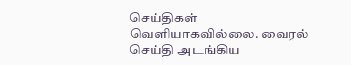செய்திகள் வெளியாகவில்லை. வைரல் செய்தி அடங்கிய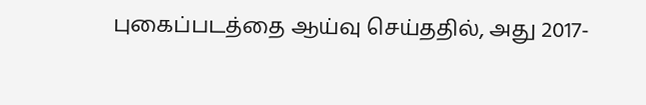புகைப்படத்தை ஆய்வு செய்ததில், அது 2017-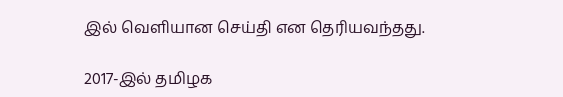இல் வெளியான செய்தி என தெரியவந்தது.

2017-இல் தமிழக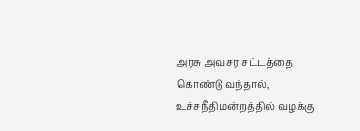அரசு அவசர சட்டத்தை கொண்டு வந்தால், உச்சநீதிமன்றத்தில் வழக்கு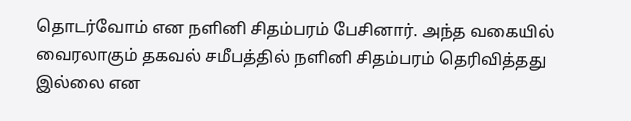தொடர்வோம் என நளினி சிதம்பரம் பேசினார். அந்த வகையில் வைரலாகும் தகவல் சமீபத்தில் நளினி சிதம்பரம் தெரிவித்தது இல்லை என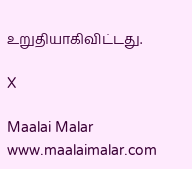உறுதியாகிவிட்டது.

X

Maalai Malar
www.maalaimalar.com